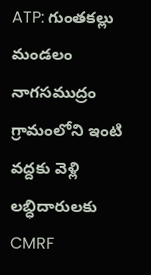ATP: గుంతకల్లు మండలం నాగసముద్రం గ్రామంలోని ఇంటి వద్దకు వెళ్లి లబ్ధిదారులకు CMRF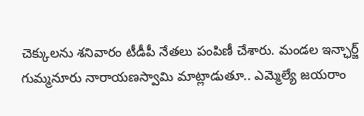చెక్కులను శనివారం టీడీపీ నేతలు పంపిణీ చేశారు. మండల ఇన్ఛార్జ్ గుమ్మనూరు నారాయణస్వామి మాట్లాడుతూ.. ఎమ్మెల్యే జయరాం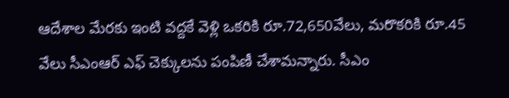ఆదేశాల మేరకు ఇంటి వద్దకే వెళ్లి ఒకరికి రూ.72,650వేలు, మరొకరికి రూ.45 వేలు సీఎంఆర్ ఎఫ్ చెక్కులను పంపిణీ చేశామన్నారు. సీఎం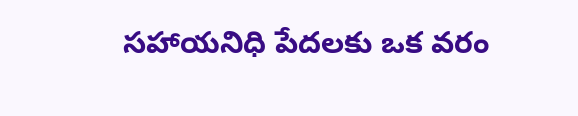సహాయనిధి పేదలకు ఒక వరం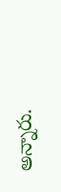అన్నారు.